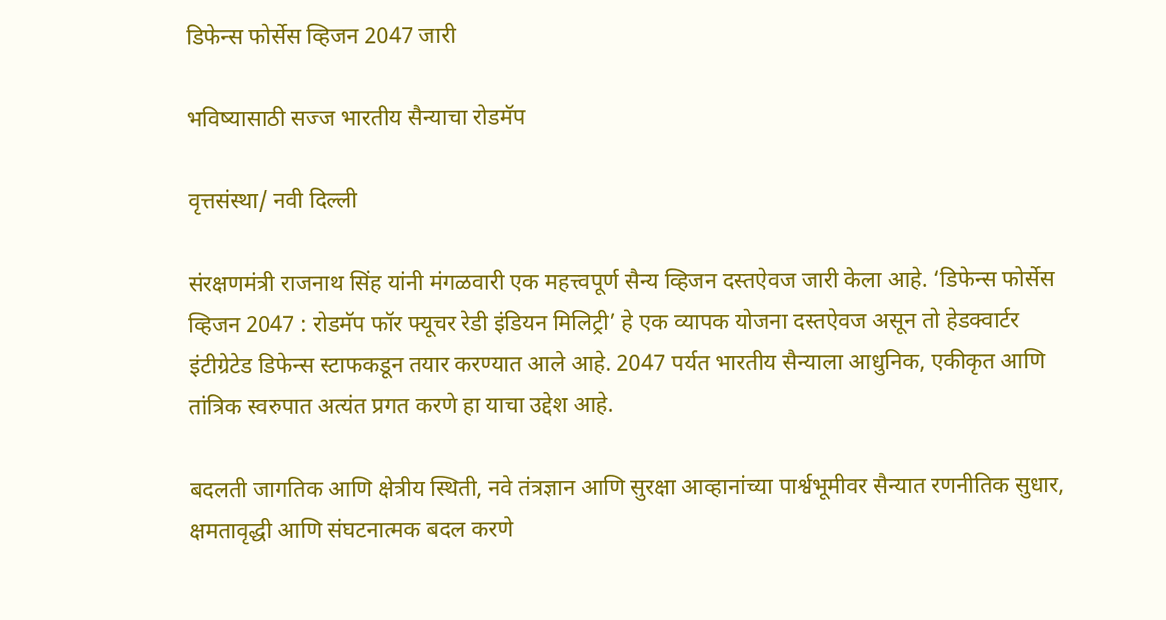डिफेन्स फोर्सेस व्हिजन 2047 जारी

भविष्यासाठी सज्ज भारतीय सैन्याचा रोडमॅप

वृत्तसंस्था/ नवी दिल्ली

संरक्षणमंत्री राजनाथ सिंह यांनी मंगळवारी एक महत्त्वपूर्ण सैन्य व्हिजन दस्तऐवज जारी केला आहे. ‘डिफेन्स फोर्सेस व्हिजन 2047 : रोडमॅप फॉर फ्यूचर रेडी इंडियन मिलिट्री’ हे एक व्यापक योजना दस्तऐवज असून तो हेडक्वार्टर इंटीग्रेटेड डिफेन्स स्टाफकडून तयार करण्यात आले आहे. 2047 पर्यत भारतीय सैन्याला आधुनिक, एकीकृत आणि तांत्रिक स्वरुपात अत्यंत प्रगत करणे हा याचा उद्देश आहे.

बदलती जागतिक आणि क्षेत्रीय स्थिती, नवे तंत्रज्ञान आणि सुरक्षा आव्हानांच्या पार्श्वभूमीवर सैन्यात रणनीतिक सुधार, क्षमतावृद्धी आणि संघटनात्मक बदल करणे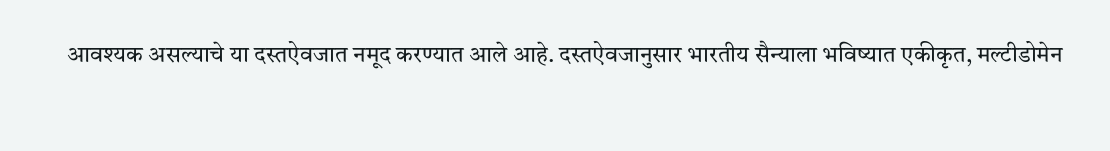आवश्यक असल्याचे या दस्तऐवजात नमूद करण्यात आले आहे. दस्तऐवजानुसार भारतीय सैन्याला भविष्यात एकीकृत, मल्टीडोमेन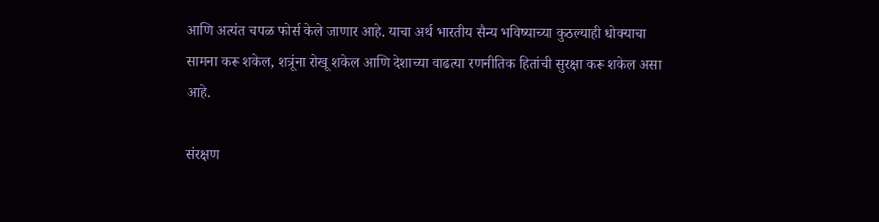आणि अत्यंत चपळ फोर्स केले जाणार आहे. याचा अर्थ भारतीय सैन्य भविष्याच्या कुठल्याही धोक्याचा सामना करू शकेल, शत्रूंना रोखू शकेल आणि देशाच्या वाढत्या रणनीतिक हितांची सुरक्षा करू शकेल असा आहे.

संरक्षण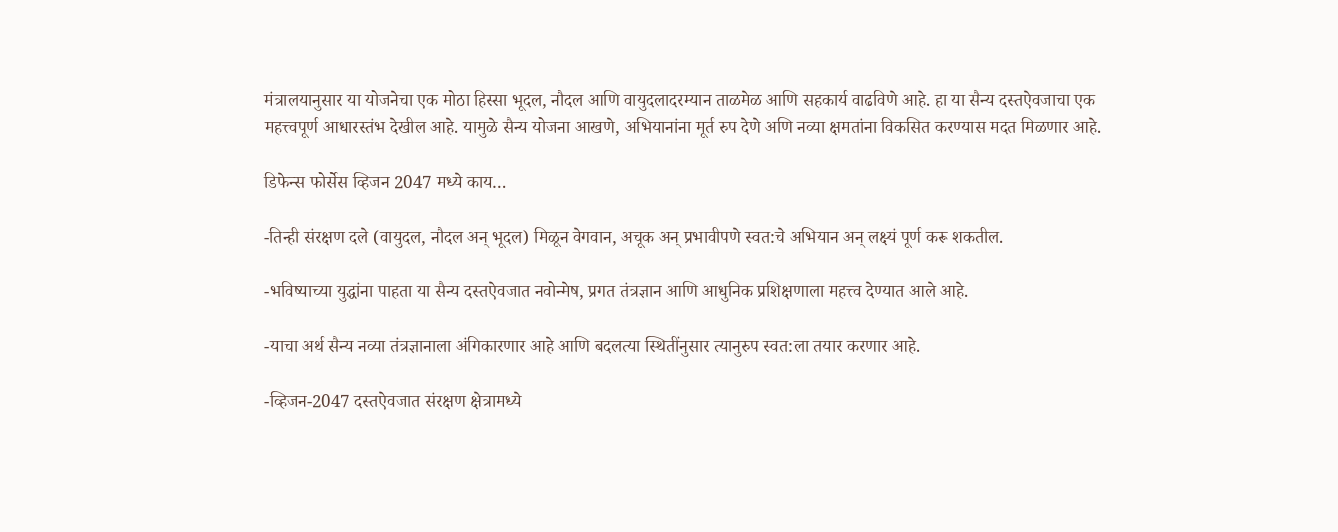मंत्रालयानुसार या योजनेचा एक मोठा हिस्सा भूदल, नौदल आणि वायुदलादरम्यान ताळमेळ आणि सहकार्य वाढविणे आहे. हा या सैन्य दस्तऐवजाचा एक महत्त्वपूर्ण आधारस्तंभ देखील आहे. यामुळे सैन्य योजना आखणे, अभियानांना मूर्त रुप देणे अणि नव्या क्षमतांना विकसित करण्यास मदत मिळणार आहे.

डिफेन्स फोर्सेस व्हिजन 2047 मध्ये काय…

-तिन्ही संरक्षण दले (वायुदल, नौदल अन् भूदल) मिळून वेगवान, अचूक अन् प्रभावीपणे स्वत:चे अभियान अन् लक्ष्यं पूर्ण करू शकतील.

-भविष्याच्या युद्धांना पाहता या सैन्य दस्तऐवजात नवोन्मेष, प्रगत तंत्रज्ञान आणि आधुनिक प्रशिक्षणाला महत्त्व देण्यात आले आहे.

-याचा अर्थ सैन्य नव्या तंत्रज्ञानाला अंगिकारणार आहे आणि बदलत्या स्थितींनुसार त्यानुरुप स्वत:ला तयार करणार आहे.

-व्हिजन-2047 दस्तऐवजात संरक्षण क्षेत्रामध्ये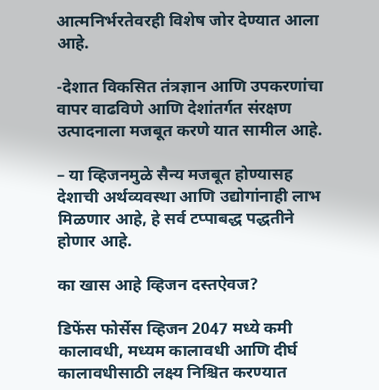आत्मनिर्भरतेवरही विशेष जोर देण्यात आला आहे.

-देशात विकसित तंत्रज्ञान आणि उपकरणांचा वापर वाढविणे आणि देशांतर्गत संरक्षण उत्पादनाला मजबूत करणे यात सामील आहे.

– या व्हिजनमुळे सैन्य मजबूत होण्यासह देशाची अर्थव्यवस्था आणि उद्योगांनाही लाभ मिळणार आहे, हे सर्व टप्पाबद्ध पद्धतीने होणार आहे.

का खास आहे व्हिजन दस्तऐवज?

डिफेंस फोर्सेस व्हिजन 2047 मध्ये कमी कालावधी, मध्यम कालावधी आणि दीर्घ कालावधीसाठी लक्ष्य निश्चित करण्यात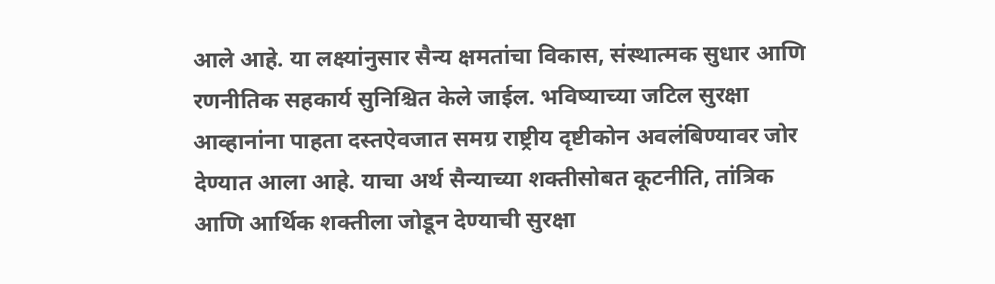आले आहे. या लक्ष्यांनुसार सैन्य क्षमतांचा विकास, संस्थात्मक सुधार आणि रणनीतिक सहकार्य सुनिश्चित केले जाईल. भविष्याच्या जटिल सुरक्षा आव्हानांना पाहता दस्तऐवजात समग्र राष्ट्रीय दृष्टीकोन अवलंबिण्यावर जोर देण्यात आला आहे. याचा अर्थ सैन्याच्या शक्तीसोबत कूटनीति, तांत्रिक आणि आर्थिक शक्तीला जोडून देण्याची सुरक्षा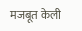मजबूत केली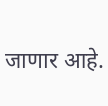जाणार आहे.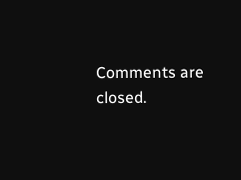Comments are closed.